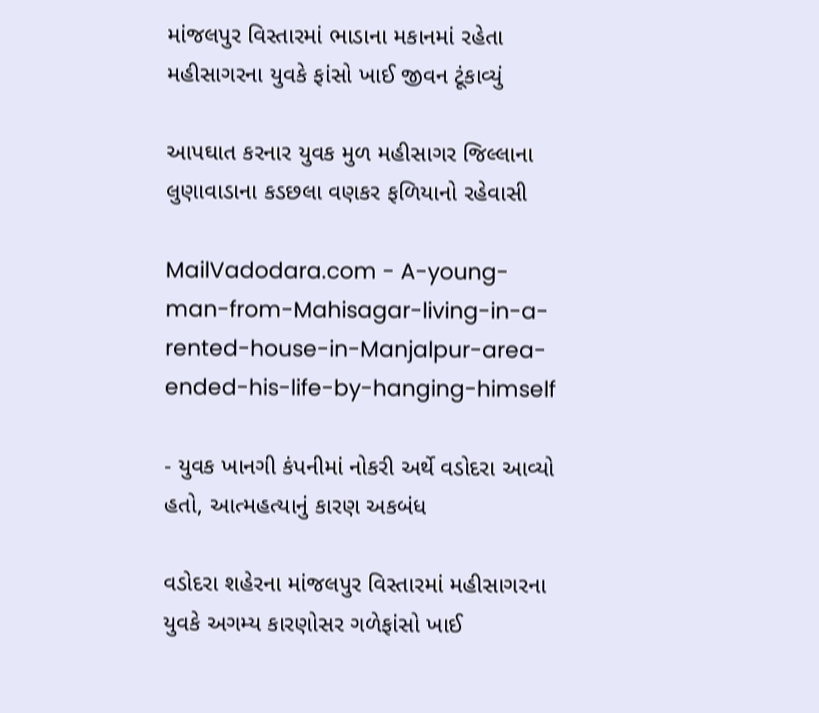માંજલપુર વિસ્તારમાં ભાડાના મકાનમાં રહેતા મહીસાગરના યુવકે ફાંસો ખાઈ જીવન ટૂંકાવ્યું

આપઘાત કરનાર યુવક મુળ મહીસાગર જિલ્લાના લુણાવાડાના કડછલા વણકર ફળિયાનો રહેવાસી

MailVadodara.com - A-young-man-from-Mahisagar-living-in-a-rented-house-in-Manjalpur-area-ended-his-life-by-hanging-himself

- યુવક ખાનગી કંપનીમાં નોકરી અર્થે વડોદરા આવ્યો હતો, આત્મહત્યાનું કારણ અકબંધ

વડોદરા શહેરના માંજલપુર વિસ્તારમાં મહીસાગરના યુવકે અગમ્ય કારણોસર ગળેફાંસો ખાઈ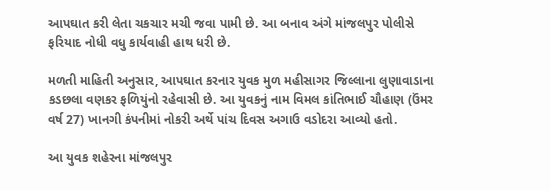આપઘાત કરી લેતા ચકચાર મચી જવા પામી છે. આ બનાવ અંગે માંજલપુર પોલીસે ફરિયાદ નોધી વધુ કાર્યવાહી હાથ ધરી છે.

મળતી માહિતી અનુસાર, આપઘાત કરનાર યુવક મુળ મહીસાગર જિલ્લાના લુણાવાડાના કડછલા વણકર ફળિયુંનો રહેવાસી છે. આ યુવકનું નામ વિમલ કાંતિભાઈ ચૌહાણ (ઉંમર વર્ષ 27) ખાનગી કંપનીમાં નોકરી અર્થે પાંચ દિવસ અગાઉ વડોદરા આવ્યો હતો.

આ યુવક શહેરના માંજલપુર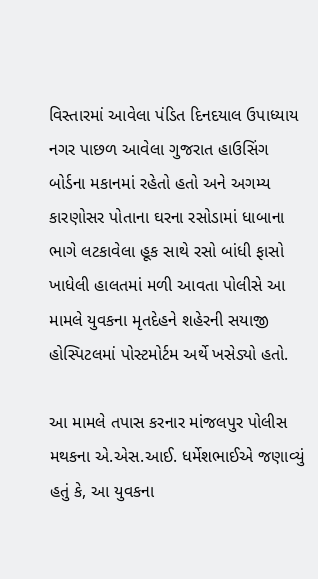વિસ્તારમાં આવેલા પંડિત દિનદયાલ ઉપાધ્યાય નગર પાછળ આવેલા ગુજરાત હાઉસિંગ બોર્ડના મકાનમાં રહેતો હતો અને અગમ્ય કારણોસર પોતાના ઘરના રસોડામાં ધાબાના ભાગે લટકાવેલા હૂક સાથે રસો બાંધી ફાસો ખાધેલી હાલતમાં મળી આવતા પોલીસે આ મામલે યુવકના મૃતદેહને શહેરની સયાજી હોસ્પિટલમાં પોસ્ટમોર્ટમ અર્થે ખસેડ્યો હતો.

આ મામલે તપાસ કરનાર માંજલપુર પોલીસ મથકના એ.એસ.આઈ. ધર્મેશભાઈએ જણાવ્યું હતું કે, આ યુવકના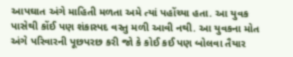આપઘાત અંગે માહિતી મળતા અમે ત્યાં પહોંચ્યા હતા. આ યુવક પાસેથી કોંઈ પણ શંકાસ્પદ વસ્તુ મળી આવી નથી. આ યુવકના મોત અંગે પરિવારની પૂછપરછ કરી જો કે કોઈ કઈ પણ બોલવા તૈયાર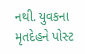નથી. યુવકના મૃતદેહને પોસ્ટ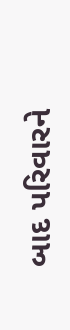બાદ પરિવારને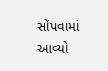સોંપવામાં આવ્યો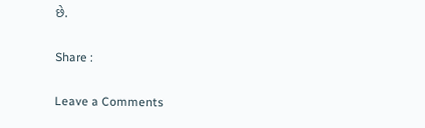છે.

Share :

Leave a Comments